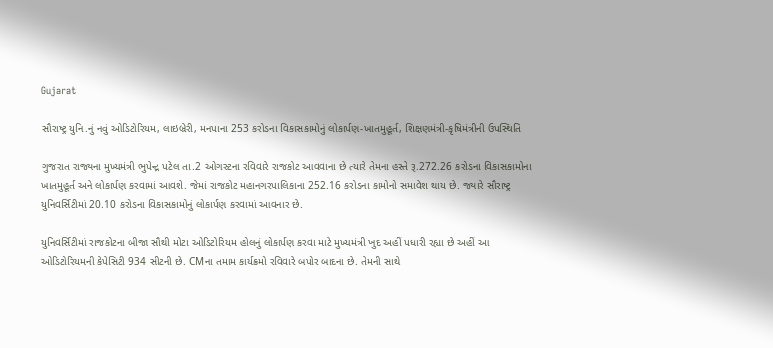Gujarat

સૌરાષ્ટ્ર યુનિ.નું નવું ઓડિટોરિયમ, લાઇબ્રેરી, મનપાના 253 કરોડના વિકાસકામોનું લોકાર્પણ-ખાતમુહૂર્ત, શિક્ષણમંત્રી-કૃષિમંત્રીની ઉપસ્થિતિ

ગુજરાત રાજ્યના મુખ્યમંત્રી ભુપેન્દ્ર પટેલ તા.2 ઓગસ્ટના રવિવારે રાજકોટ આવવાના છે ત્યારે તેમના હસ્તે રૂ.272.26 કરોડના વિકાસકામોના ખાતમુહૂર્ત અને લોકાર્પણ કરવામાં આવશે. જેમાં રાજકોટ મહાનગરપાલિકાના 252.16 કરોડના કામોનો સમાવેશ થાય છે. જ્યારે સૌરાષ્ટ્ર યુનિવર્સિટીમાં 20.10 કરોડના વિકાસકામોનું લોકાર્પણ કરવામાં આવનાર છે.

યુનિવર્સિટીમાં રાજકોટના બીજા સૌથી મોટા ઓડિટોરિયમ હોલનું લોકાર્પણ કરવા માટે મુખ્યમંત્રી ખુદ અહીં પધારી રહ્યા છે અહીં આ ઓડિટોરિયમની કેપેસિટી 934 સીટની છે. CMના તમામ કાર્યક્રમો રવિવારે બપોર બાદના છે. તેમની સાથે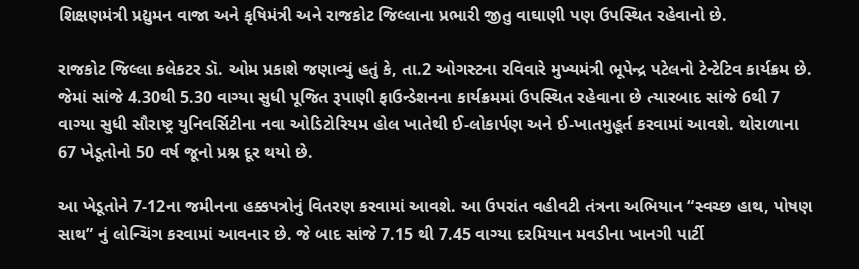શિક્ષણમંત્રી પ્રદ્યુમન વાજા અને કૃષિમંત્રી અને રાજકોટ જિલ્લાના પ્રભારી જીતુ વાઘાણી પણ ઉપસ્થિત રહેવાનો છે.

રાજકોટ જિલ્લા કલેકટર ડૉ. ઓમ પ્રકાશે જણાવ્યું હતું કે, તા.2 ઓગસ્ટના રવિવારે મુખ્યમંત્રી ભૂપેન્દ્ર પટેલનો ટેન્ટેટિવ કાર્યક્રમ છે. જેમાં સાંજે 4.30થી 5.30 વાગ્યા સુધી પૂજિત રૂપાણી ફાઉન્ડેશનના કાર્યક્રમમાં ઉપસ્થિત રહેવાના છે ત્યારબાદ સાંજે 6થી 7 વાગ્યા સુધી સૌરાષ્ટ્ર યુનિવર્સિટીના નવા ઓડિટોરિયમ હોલ ખાતેથી ઈ-લોકાર્પણ અને ઈ-ખાતમુહૂર્ત કરવામાં આવશે. થોરાળાના 67 ખેડૂતોનો 50 વર્ષ જૂનો પ્રશ્ન દૂર થયો છે.

આ ખેડૂતોને 7-12ના જમીનના હક્કપત્રોનું વિતરણ કરવામાં આવશે. આ ઉપરાંત વહીવટી તંત્રના અભિયાન “સ્વચ્છ હાથ, પોષણ સાથ” નું લોન્ચિંગ કરવામાં આવનાર છે. જે બાદ સાંજે 7.15 થી 7.45 વાગ્યા દરમિયાન મવડીના ખાનગી પાર્ટી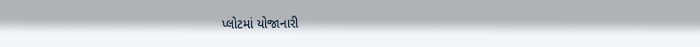પ્લોટમાં યોજાનારી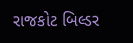રાજકોટ બિલ્ડર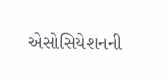એસોસિયેશનની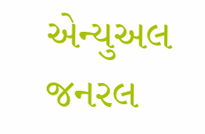એન્યુઅલ જનરલ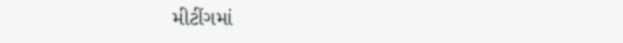મીટીંગમાં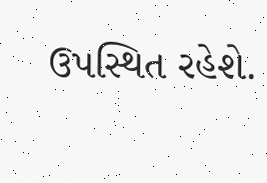ઉપસ્થિત રહેશે.